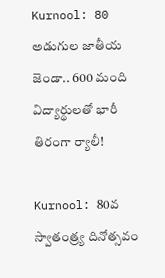Kurnool: 80 అడుగుల జాతీయ జెండా.. 600 మంది విద్యార్థులతో భారీ తిరంగా ర్యాలీ!

Kurnool: 80వ స్వాతంత్ర్య దినోత్సవం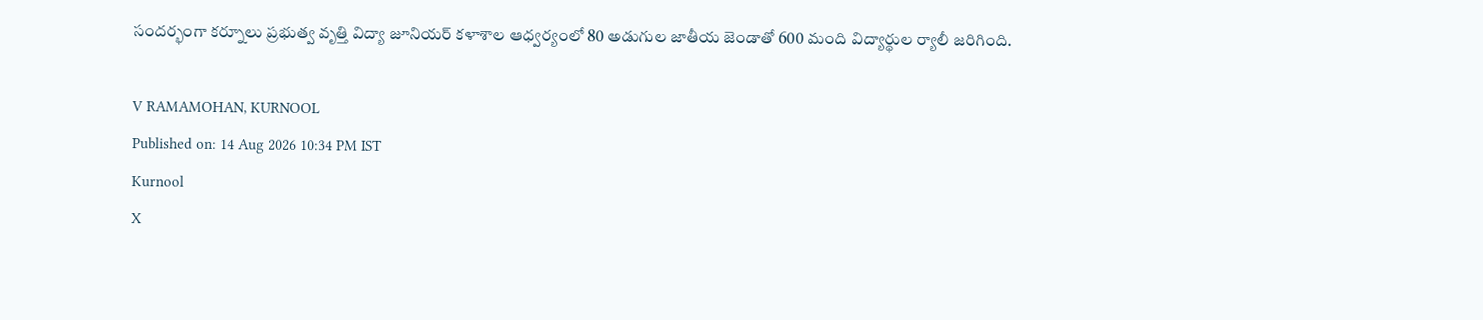సందర్భంగా కర్నూలు ప్రభుత్వ వృత్తి విద్యా జూనియర్ కళాశాల ఆధ్వర్యంలో 80 అడుగుల జాతీయ జెండాతో 600 మంది విద్యార్థుల ర్యాలీ జరిగింది.

V RAMAMOHAN, KURNOOL
Published on: 14 Aug 2026 10:34 PM IST
Kurnool
X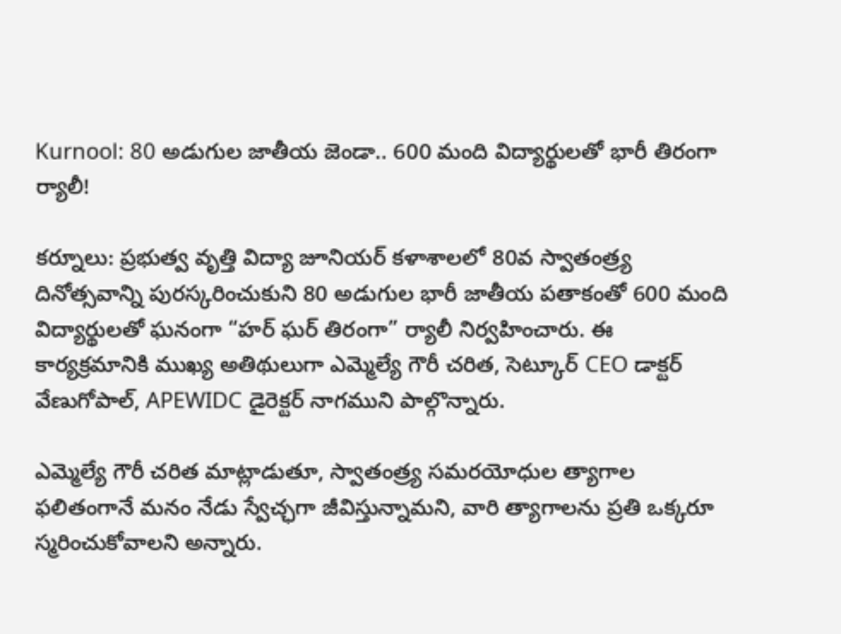Kurnool: 80 అడుగుల జాతీయ జెండా.. 600 మంది విద్యార్థులతో భారీ తిరంగా ర్యాలీ!

కర్నూలు: ప్రభుత్వ వృత్తి విద్యా జూనియర్ కళాశాలలో 80వ స్వాతంత్ర్య దినోత్సవాన్ని పురస్కరించుకుని 80 అడుగుల భారీ జాతీయ పతాకంతో 600 మంది విద్యార్థులతో ఘనంగా “హర్ ఘర్ తిరంగా” ర్యాలీ నిర్వహించారు. ఈ కార్యక్రమానికి ముఖ్య అతిథులుగా ఎమ్మెల్యే గౌరీ చరిత, సెట్కూర్ CEO డాక్టర్ వేణుగోపాల్, APEWIDC డైరెక్టర్ నాగముని పాల్గొన్నారు.

ఎమ్మెల్యే గౌరీ చరిత మాట్లాడుతూ, స్వాతంత్ర్య సమరయోధుల త్యాగాల ఫలితంగానే మనం నేడు స్వేచ్ఛగా జీవిస్తున్నామని, వారి త్యాగాలను ప్రతి ఒక్కరూ స్మరించుకోవాలని అన్నారు.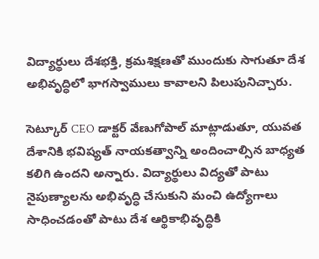విద్యార్థులు దేశభక్తి, క్రమశిక్షణతో ముందుకు సాగుతూ దేశ అభివృద్ధిలో భాగస్వాములు కావాలని పిలుపునిచ్చారు.

సెట్కూర్ CEO డాక్టర్ వేణుగోపాల్ మాట్లాడుతూ, యువత దేశానికి భవిష్యత్ నాయకత్వాన్ని అందించాల్సిన బాధ్యత కలిగి ఉందని అన్నారు. విద్యార్థులు విద్యతో పాటు నైపుణ్యాలను అభివృద్ధి చేసుకుని మంచి ఉద్యోగాలు సాధించడంతో పాటు దేశ ఆర్థికాభివృద్ధికి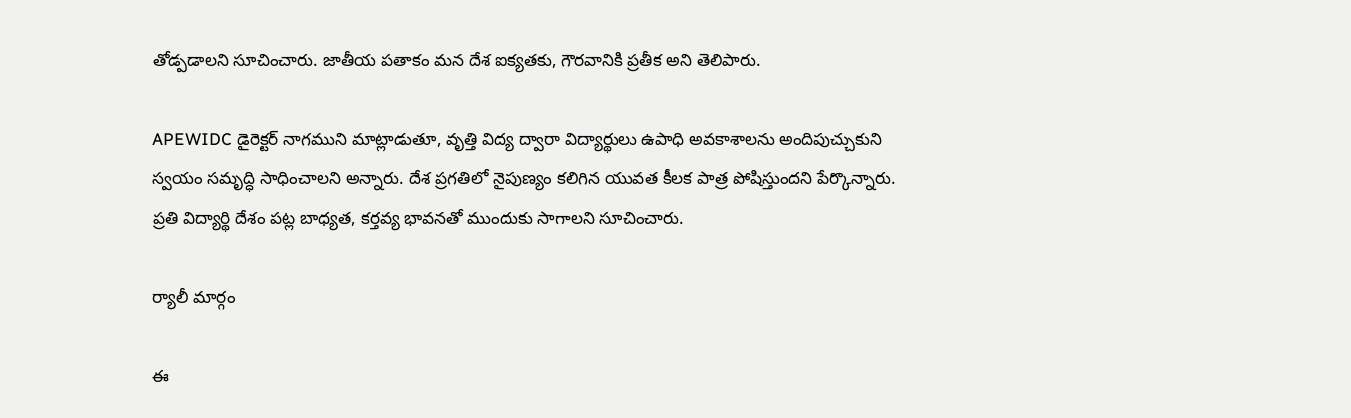తోడ్పడాలని సూచించారు. జాతీయ పతాకం మన దేశ ఐక్యతకు, గౌరవానికి ప్రతీక అని తెలిపారు.

APEWIDC డైరెక్టర్ నాగముని మాట్లాడుతూ, వృత్తి విద్య ద్వారా విద్యార్థులు ఉపాధి అవకాశాలను అందిపుచ్చుకుని స్వయం సమృద్ధి సాధించాలని అన్నారు. దేశ ప్రగతిలో నైపుణ్యం కలిగిన యువత కీలక పాత్ర పోషిస్తుందని పేర్కొన్నారు. ప్రతి విద్యార్థి దేశం పట్ల బాధ్యత, కర్తవ్య భావనతో ముందుకు సాగాలని సూచించారు.

ర్యాలీ మార్గం

ఈ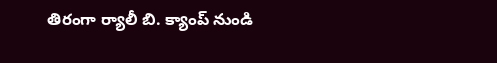తిరంగా ర్యాలీ బి. క్యాంప్ నుండి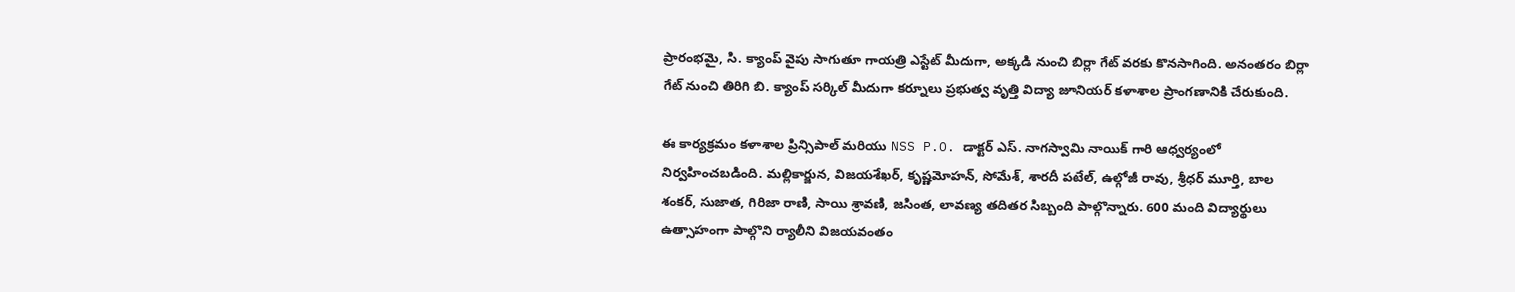ప్రారంభమై, సి. క్యాంప్ వైపు సాగుతూ గాయత్రి ఎస్టేట్ మీదుగా, అక్కడి నుంచి బిర్లా గేట్ వరకు కొనసాగింది. అనంతరం బిర్లా గేట్ నుంచి తిరిగి బి. క్యాంప్ సర్కిల్ మీదుగా కర్నూలు ప్రభుత్వ వృత్తి విద్యా జూనియర్ కళాశాల ప్రాంగణానికి చేరుకుంది.

ఈ కార్యక్రమం కళాశాల ప్రిన్సిపాల్ మరియు NSS P.O. డాక్టర్ ఎస్. నాగస్వామి నాయిక్ గారి ఆధ్వర్యంలో నిర్వహించబడింది. మల్లికార్జున, విజయశేఖర్, కృష్ణమోహన్, సోమేశ్, శారదీ పటేల్, ఉల్గోజీ రావు, శ్రీధర్ మూర్తి, బాల శంకర్, సుజాత, గిరిజా రాణి, సాయి శ్రావణి, జసింత, లావణ్య తదితర సిబ్బంది పాల్గొన్నారు. 600 మంది విద్యార్థులు ఉత్సాహంగా పాల్గొని ర్యాలీని విజయవంతం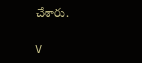చేశారు.

V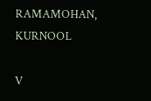RAMAMOHAN, KURNOOL

V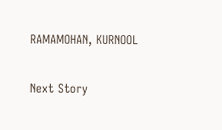RAMAMOHAN, KURNOOL

Next Story